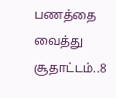பணத்தை வைத்து சூதாட்டம்..8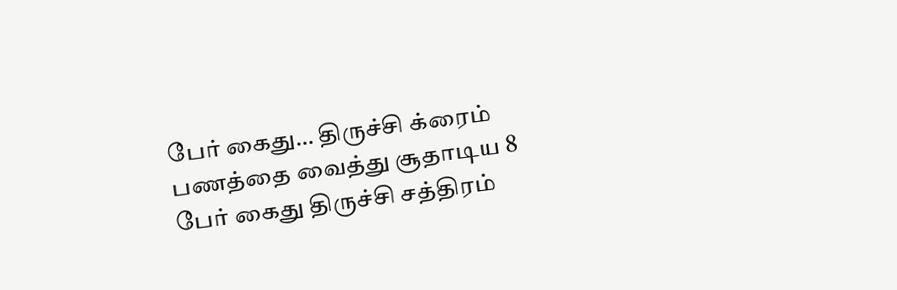பேர் கைது… திருச்சி க்ரைம்
பணத்தை வைத்து சூதாடிய 8 பேர் கைது திருச்சி சத்திரம்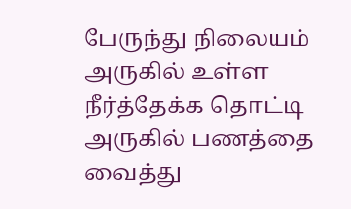பேருந்து நிலையம் அருகில் உள்ள நீர்த்தேக்க தொட்டி அருகில் பணத்தை வைத்து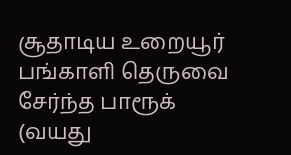சூதாடிய உறையூர் பங்காளி தெருவை சேர்ந்த பாரூக் (வயது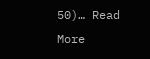50)… Read More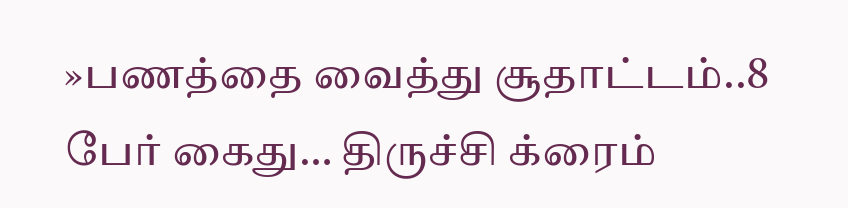»பணத்தை வைத்து சூதாட்டம்..8 பேர் கைது… திருச்சி க்ரைம்